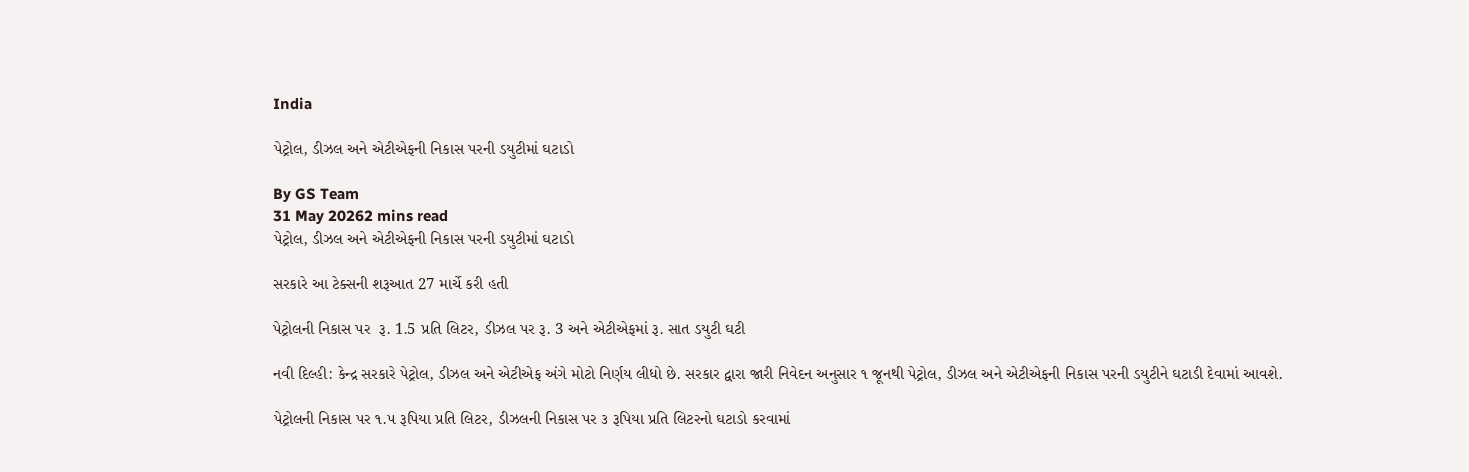India

પેટ્રોલ, ડીઝલ અને એટીએફની નિકાસ પરની ડયુટીમાં ઘટાડો

By GS Team
31 May 20262 mins read
પેટ્રોલ, ડીઝલ અને એટીએફની નિકાસ પરની ડયુટીમાં ઘટાડો

સરકારે આ ટેક્સની શરૂઆત 27 માર્ચે કરી હતી

પેટ્રોલની નિકાસ પર  રૂ. 1.5 પ્રતિ લિટર, ડીઝલ પર રૂ. 3 અને એટીએફમાં રૂ. સાત ડયુટી ઘટી

નવી દિલ્હી: કેન્દ્ર સરકારે પેટ્રોલ, ડીઝલ અને એટીએફ અંગે મોટો નિર્ણય લીધો છે. સરકાર દ્વારા જારી નિવેદન અનુસાર ૧ જૂનથી પેટ્રોલ, ડીઝલ અને એટીએફની નિકાસ પરની ડયુટીને ઘટાડી દેવામાં આવશે.

પેટ્રોલની નિકાસ પર ૧.૫ રૂપિયા પ્રતિ લિટર, ડીઝલની નિકાસ પર ૩ રૂપિયા પ્રતિ લિટરનો ઘટાડો કરવામાં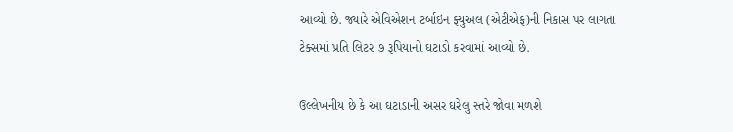આવ્યો છે. જ્યારે એવિએશન ટર્બાઇન ફ્યુઅલ (એટીએફ)ની નિકાસ પર લાગતા ટેક્સમાં પ્રતિ લિટર ૭ રૂપિયાનો ઘટાડો કરવામાં આવ્યો છે.

ઉલ્લેખનીય છે કે આ ઘટાડાની અસર ઘરેલુ સ્તરે જોવા મળશે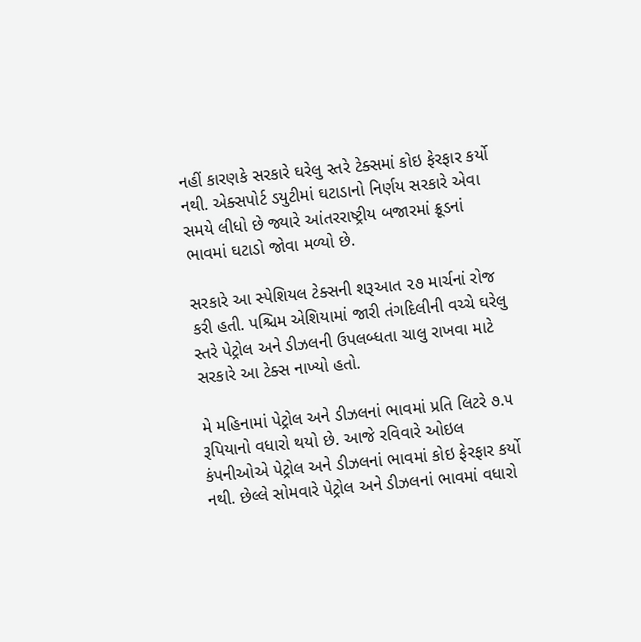નહીં કારણકે સરકારે ઘરેલુ સ્તરે ટેક્સમાં કોઇ ફેરફાર કર્યો નથી. એક્સપોર્ટ ડયુટીમાં ઘટાડાનો નિર્ણય સરકારે એવા સમયે લીધો છે જ્યારે આંતરરાષ્ટ્રીય બજારમાં ક્રૂડનાં ભાવમાં ઘટાડો જોવા મળ્યો છે.

સરકારે આ સ્પેશિયલ ટેક્સની શરૂઆત ૨૭ માર્ચનાં રોજ કરી હતી. પશ્ચિમ એશિયામાં જારી તંગદિલીની વચ્ચે ઘરેલુ સ્તરે પેટ્રોલ અને ડીઝલની ઉપલબ્ધતા ચાલુ રાખવા માટે સરકારે આ ટેક્સ નાખ્યો હતો.

મે મહિનામાં પેટ્રોલ અને ડીઝલનાં ભાવમાં પ્રતિ લિટરે ૭.૫ રૂપિયાનો વધારો થયો છે. આજે રવિવારે ઓઇલ કંપનીઓએ પેટ્રોલ અને ડીઝલનાં ભાવમાં કોઇ ફેરફાર કર્યો નથી. છેલ્લે સોમવારે પેટ્રોલ અને ડીઝલનાં ભાવમાં વધારો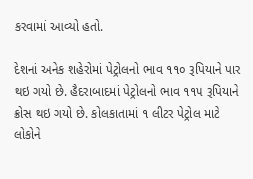કરવામાં આવ્યો હતો.

દેશનાં અનેક શહેરોમાં પેટ્રોલનો ભાવ ૧૧૦ રૂપિયાને પાર થઇ ગયો છે. હૈદરાબાદમાં પેટ્રોલનો ભાવ ૧૧૫ રૂપિયાને ક્રોસ થઇ ગયો છે. કોલકાતામાં ૧ લીટર પેટ્રોલ માટે લોકોને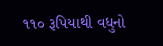૧૧૦ રૂપિયાથી વધુનો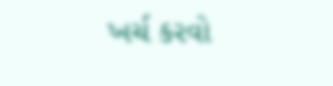ખર્ચ કરવો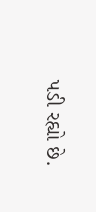પડી રહ્યો છે.